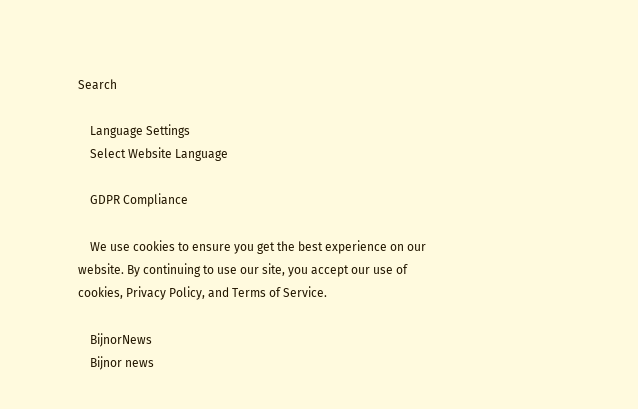Search

    Language Settings
    Select Website Language

    GDPR Compliance

    We use cookies to ensure you get the best experience on our website. By continuing to use our site, you accept our use of cookies, Privacy Policy, and Terms of Service.

    BijnorNews
    Bijnor news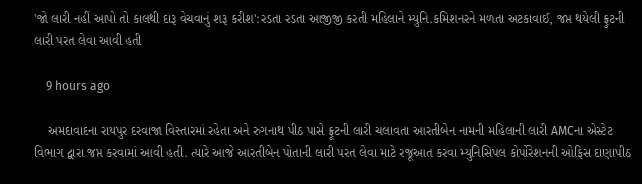'જો લારી નહીં આપો તો કાલથી દારૂ વેચવાનું શરૂ કરીશ':રડતા રડતા આજીજી કરતી મહિલાને મ્યુનિ.કમિશનરને મળતા અટકાવાઈ, જપ્ત થયેલી ફ્રુટની લારી પરત લેવા આવી હતી

    9 hours ago

    અમદાવાદના રાયપુર દરવાજા વિસ્તારમાં રહેતા અને રુગનાથ પીઠ પાસે ફ્રૂટની લારી ચલાવતા આરતીબેન નામની મહિલાની લારી AMCના એસ્ટેટ વિભાગ દ્વારા જપ્ત કરવામાં આવી હતી. ત્યારે આજે આરતીબેન પોતાની લારી પરત લેવા માટે રજૂઆત કરવા મ્યુનિસિપલ કોર્પોરેશનની ઓફિસ દાણાપીઠ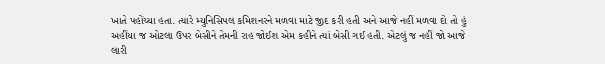ખાતે પહોંચ્યા હતા. ત્યારે મ્યુનિસિપલ કમિશનરને મળવા માટે જીદ કરી હતી અને આજે નહીં મળવા દો તો હું અહીંયા જ ઓટલા ઉપર બેસીને તેમની રાહ જોઈશ એમ કહીને ત્યાં બેસી ગઈ હતી. એટલું જ નહીં જો આજે લારી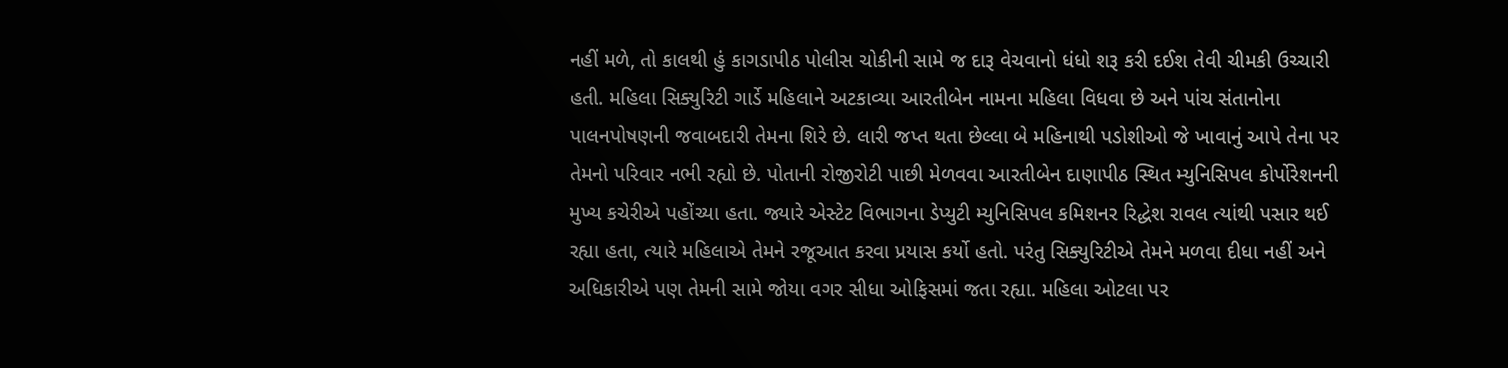નહીં મળે, તો કાલથી હું કાગડાપીઠ પોલીસ ચોકીની સામે જ દારૂ વેચવાનો ધંધો શરૂ કરી દઈશ તેવી ચીમકી ઉચ્ચારી હતી. મહિલા સિક્યુરિટી ગાર્ડે મહિલાને અટકાવ્યા આરતીબેન નામના મહિલા વિધવા છે અને પાંચ સંતાનોના પાલનપોષણની જવાબદારી તેમના શિરે છે. લારી જપ્ત થતા છેલ્લા બે મહિનાથી પડોશીઓ જે ખાવાનું આપે તેના પર તેમનો પરિવાર નભી રહ્યો છે. પોતાની રોજીરોટી પાછી મેળવવા આરતીબેન દાણાપીઠ સ્થિત મ્યુનિસિપલ કોર્પોરેશનની મુખ્ય કચેરીએ પહોંચ્યા હતા. જ્યારે એસ્ટેટ વિભાગના ડેપ્યુટી મ્યુનિસિપલ કમિશનર રિદ્ધેશ રાવલ ત્યાંથી પસાર થઈ રહ્યા હતા, ત્યારે મહિલાએ તેમને રજૂઆત કરવા પ્રયાસ કર્યો હતો. પરંતુ સિક્યુરિટીએ તેમને મળવા દીધા નહીં અને અધિકારીએ પણ તેમની સામે જોયા વગર સીધા ઓફિસમાં જતા રહ્યા. મહિલા ઓટલા પર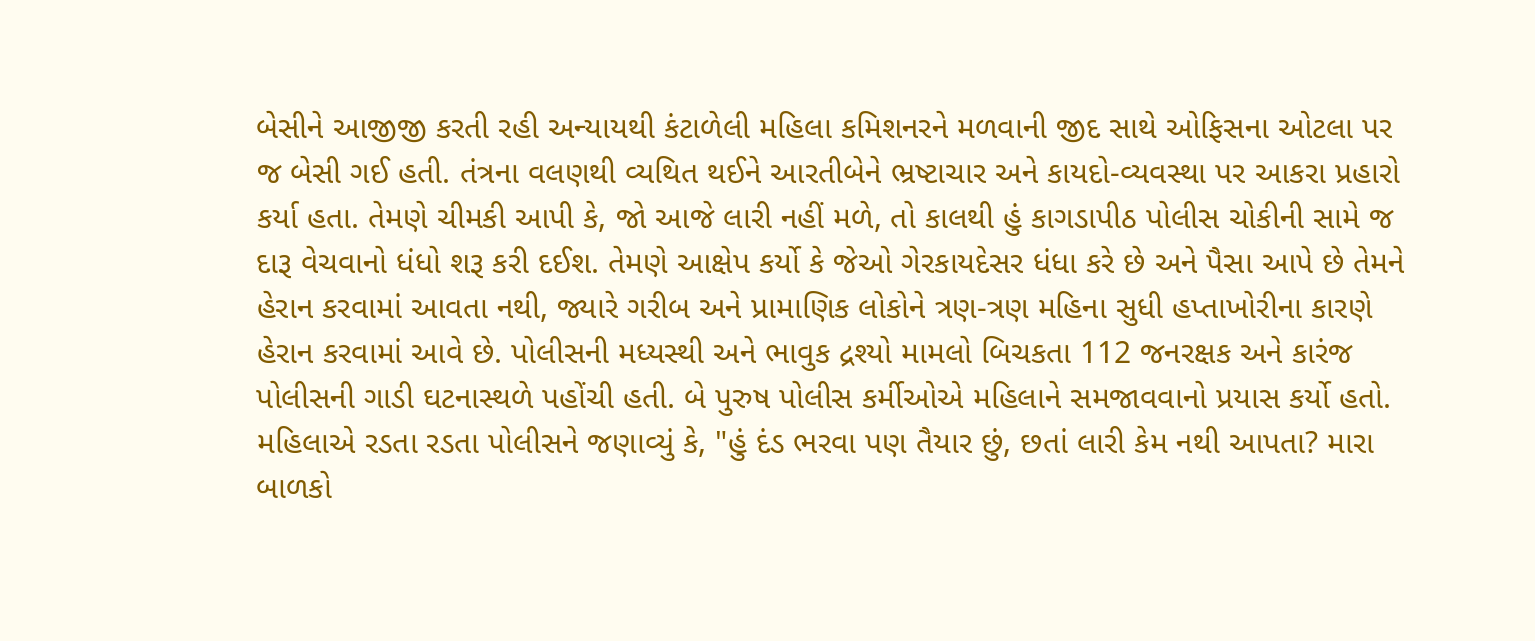બેસીને આજીજી કરતી રહી અન્યાયથી કંટાળેલી મહિલા કમિશનરને મળવાની જીદ સાથે ઓફિસના ઓટલા પર જ બેસી ગઈ હતી. તંત્રના વલણથી વ્યથિત થઈને આરતીબેને ભ્રષ્ટાચાર અને કાયદો-વ્યવસ્થા પર આકરા પ્રહારો કર્યા હતા. તેમણે ચીમકી આપી કે, જો આજે લારી નહીં મળે, તો કાલથી હું કાગડાપીઠ પોલીસ ચોકીની સામે જ દારૂ વેચવાનો ધંધો શરૂ કરી દઈશ. તેમણે આક્ષેપ કર્યો કે જેઓ ગેરકાયદેસર ધંધા કરે છે અને પૈસા આપે છે તેમને હેરાન કરવામાં આવતા નથી, જ્યારે ગરીબ અને પ્રામાણિક લોકોને ત્રણ-ત્રણ મહિના સુધી હપ્તાખોરીના કારણે હેરાન કરવામાં આવે છે. પોલીસની મધ્યસ્થી અને ભાવુક દ્રશ્યો મામલો બિચકતા 112 જનરક્ષક અને કારંજ પોલીસની ગાડી ઘટનાસ્થળે પહોંચી હતી. બે પુરુષ પોલીસ કર્મીઓએ મહિલાને સમજાવવાનો પ્રયાસ કર્યો હતો. મહિલાએ રડતા રડતા પોલીસને જણાવ્યું કે, "હું દંડ ભરવા પણ તૈયાર છું, છતાં લારી કેમ નથી આપતા? મારા બાળકો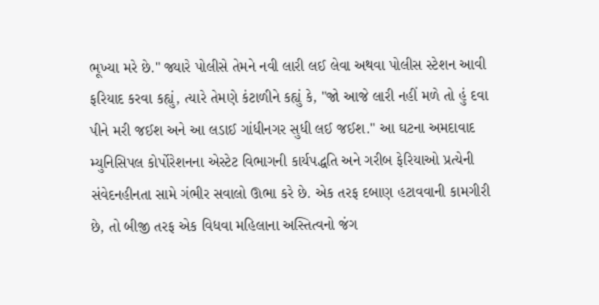ભૂખ્યા મરે છે." જ્યારે પોલીસે તેમને નવી લારી લઈ લેવા અથવા પોલીસ સ્ટેશન આવી ફરિયાદ કરવા કહ્યું, ત્યારે તેમણે કંટાળીને કહ્યું કે, "જો આજે લારી નહીં મળે તો હું દવા પીને મરી જઈશ અને આ લડાઈ ગાંધીનગર સુધી લઈ જઈશ." આ ઘટના અમદાવાદ મ્યુનિસિપલ કોર્પોરેશનના એસ્ટેટ વિભાગની કાર્યપદ્ધતિ અને ગરીબ ફેરિયાઓ પ્રત્યેની સંવેદનહીનતા સામે ગંભીર સવાલો ઊભા કરે છે. એક તરફ દબાણ હટાવવાની કામગીરી છે, તો બીજી તરફ એક વિધવા મહિલાના અસ્તિત્વનો જંગ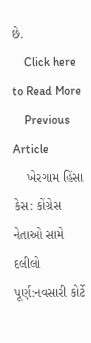છે.
    Click here to Read More
    Previous Article
    ખેરગામ હિંસા કેસ: કોંગ્રેસ નેતાઓ સામે દલીલો પૂર્ણ:નવસારી કોર્ટે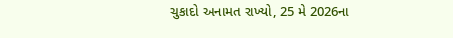ચુકાદો અનામત રાખ્યો, 25 મે 2026ના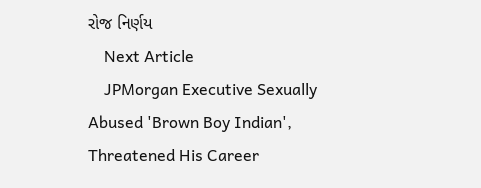રોજ નિર્ણય
    Next Article
    JPMorgan Executive Sexually Abused 'Brown Boy Indian', Threatened His Career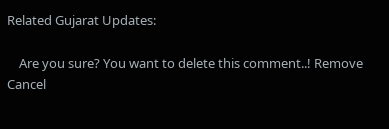Related Gujarat Updates:

    Are you sure? You want to delete this comment..! Remove Cancel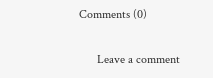Comments (0)

      Leave a comment